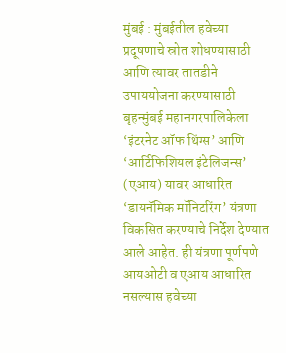मुंबई : मुंबईतील हवेच्या प्रदूषणाचे स्रोत शोधण्यासाठी आणि त्यावर तातडीने उपाययोजना करण्यासाठी बृहन्मुंबई महानगरपालिकेला ‘इंटरनेट ऑफ थिंग्स’ आणि ‘आर्टिफिशियल इंटेलिजन्स’ (एआय) यावर आधारित ‘डायनॅमिक मॉनिटरिंग’ यंत्रणा विकसित करण्याचे निर्देश देण्यात आले आहेत. ही यंत्रणा पूर्णपणे आयओटी व एआय आधारित नसल्यास हवेच्या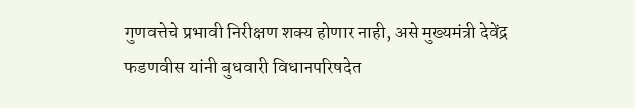गुणवत्तेचे प्रभावी निरीक्षण शक्य होणार नाही, असे मुख्यमंत्री देवेंद्र फडणवीस यांनी बुधवारी विधानपरिषदेत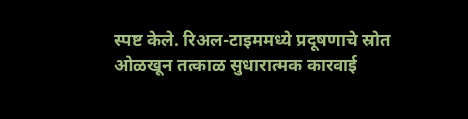स्पष्ट केले. रिअल-टाइममध्ये प्रदूषणाचे स्रोत ओळखून तत्काळ सुधारात्मक कारवाई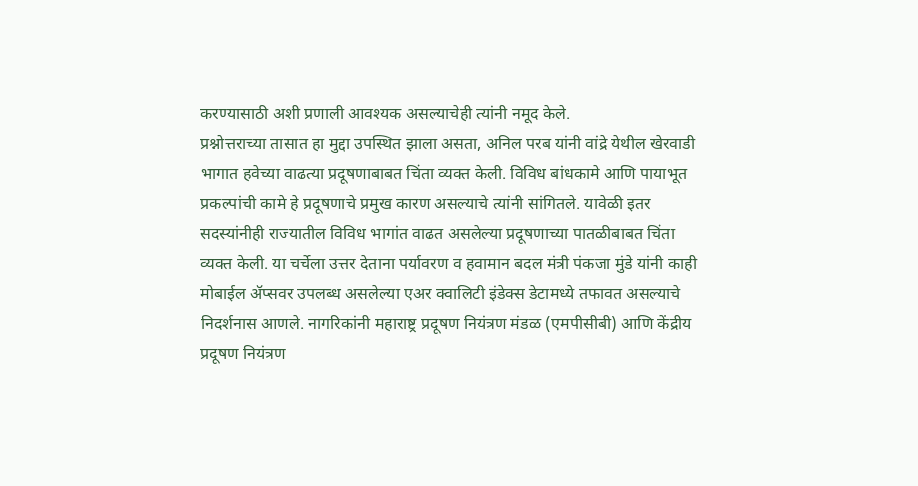करण्यासाठी अशी प्रणाली आवश्यक असल्याचेही त्यांनी नमूद केले.
प्रश्नोत्तराच्या तासात हा मुद्दा उपस्थित झाला असता, अनिल परब यांनी वांद्रे येथील खेरवाडी भागात हवेच्या वाढत्या प्रदूषणाबाबत चिंता व्यक्त केली. विविध बांधकामे आणि पायाभूत प्रकल्पांची कामे हे प्रदूषणाचे प्रमुख कारण असल्याचे त्यांनी सांगितले. यावेळी इतर सदस्यांनीही राज्यातील विविध भागांत वाढत असलेल्या प्रदूषणाच्या पातळीबाबत चिंता व्यक्त केली. या चर्चेला उत्तर देताना पर्यावरण व हवामान बदल मंत्री पंकजा मुंडे यांनी काही मोबाईल ॲप्सवर उपलब्ध असलेल्या एअर क्वालिटी इंडेक्स डेटामध्ये तफावत असल्याचे निदर्शनास आणले. नागरिकांनी महाराष्ट्र प्रदूषण नियंत्रण मंडळ (एमपीसीबी) आणि केंद्रीय प्रदूषण नियंत्रण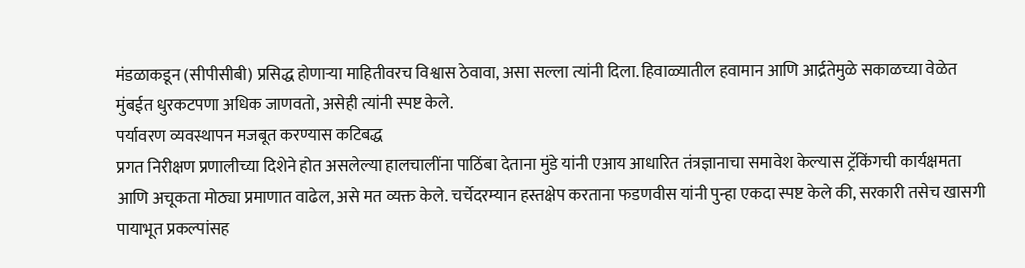मंडळाकडून (सीपीसीबी) प्रसिद्ध होणाऱ्या माहितीवरच विश्वास ठेवावा, असा सल्ला त्यांनी दिला. हिवाळ्यातील हवामान आणि आर्द्रतेमुळे सकाळच्या वेळेत मुंबईत धुरकटपणा अधिक जाणवतो, असेही त्यांनी स्पष्ट केले.
पर्यावरण व्यवस्थापन मजबूत करण्यास कटिबद्ध
प्रगत निरीक्षण प्रणालीच्या दिशेने होत असलेल्या हालचालींना पाठिंबा देताना मुंडे यांनी एआय आधारित तंत्रज्ञानाचा समावेश केल्यास ट्रॅकिंगची कार्यक्षमता आणि अचूकता मोठ्या प्रमाणात वाढेल, असे मत व्यक्त केले. चर्चेदरम्यान हस्तक्षेप करताना फडणवीस यांनी पुन्हा एकदा स्पष्ट केले की, सरकारी तसेच खासगी पायाभूत प्रकल्पांसह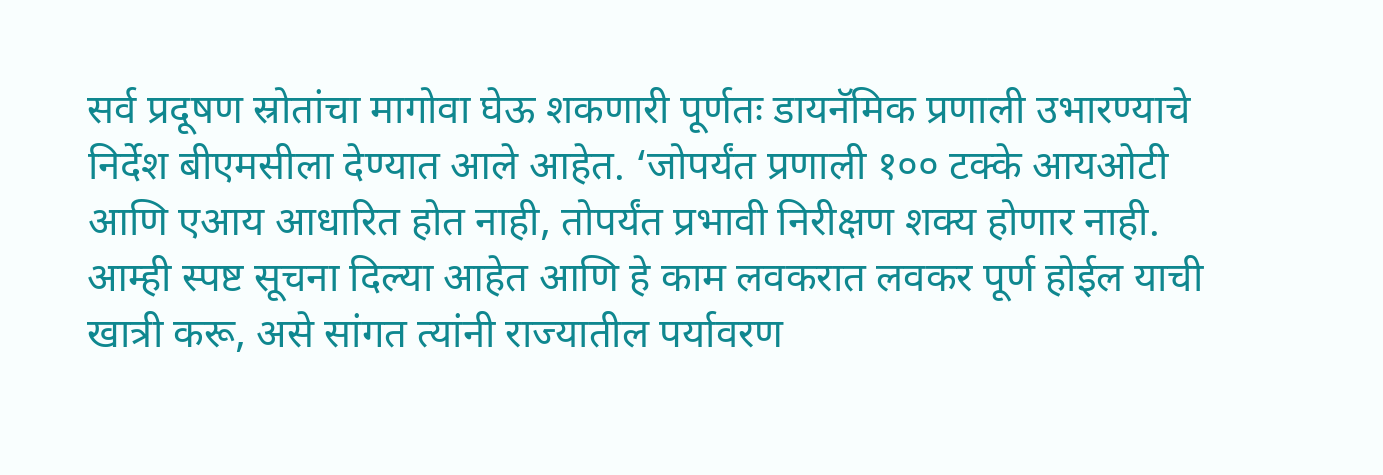सर्व प्रदूषण स्रोतांचा मागोवा घेऊ शकणारी पूर्णतः डायनॅमिक प्रणाली उभारण्याचे निर्देश बीएमसीला देण्यात आले आहेत. ‘जोपर्यंत प्रणाली १०० टक्के आयओटी आणि एआय आधारित होत नाही, तोपर्यंत प्रभावी निरीक्षण शक्य होणार नाही. आम्ही स्पष्ट सूचना दिल्या आहेत आणि हे काम लवकरात लवकर पूर्ण होईल याची खात्री करू, असे सांगत त्यांनी राज्यातील पर्यावरण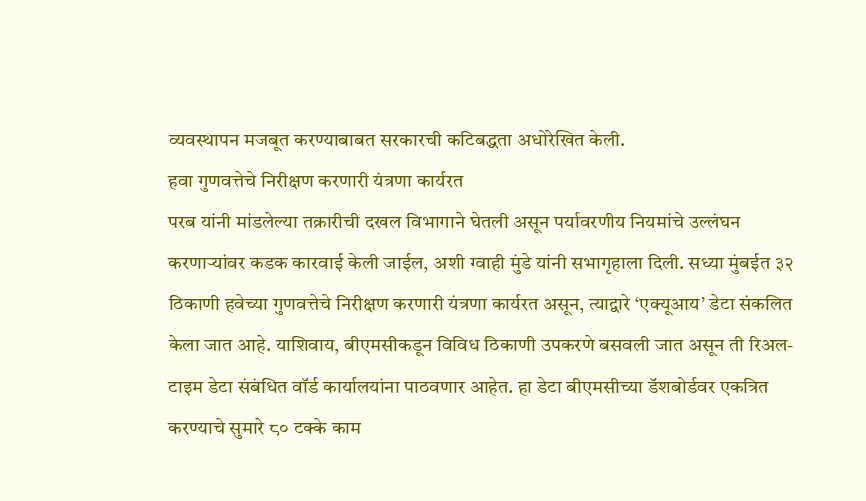व्यवस्थापन मजबूत करण्याबाबत सरकारची कटिबद्धता अधोरेखित केली.
हवा गुणवत्तेचे निरीक्षण करणारी यंत्रणा कार्यरत
परब यांनी मांडलेल्या तक्रारीची दखल विभागाने घेतली असून पर्यावरणीय नियमांचे उल्लंघन करणाऱ्यांवर कडक कारवाई केली जाईल, अशी ग्वाही मुंडे यांनी सभागृहाला दिली. सध्या मुंबईत ३२ ठिकाणी हवेच्या गुणवत्तेचे निरीक्षण करणारी यंत्रणा कार्यरत असून, त्याद्वारे ‘एक्यूआय’ डेटा संकलित केला जात आहे. याशिवाय, बीएमसीकडून विविध ठिकाणी उपकरणे बसवली जात असून ती रिअल-टाइम डेटा संबंधित वॉर्ड कार्यालयांना पाठवणार आहेत. हा डेटा बीएमसीच्या डॅशबोर्डवर एकत्रित करण्याचे सुमारे ८० टक्के काम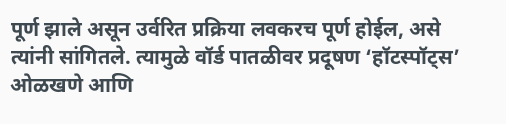पूर्ण झाले असून उर्वरित प्रक्रिया लवकरच पूर्ण होईल, असे त्यांनी सांगितले. त्यामुळे वॉर्ड पातळीवर प्रदूषण ‘हॉटस्पॉट्स’ ओळखणे आणि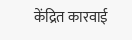केंद्रित कारवाई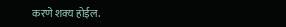करणे शक्य होईल.